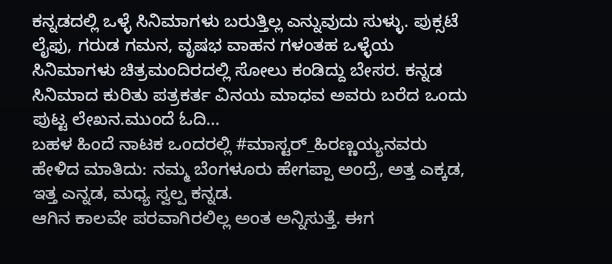ಕನ್ನಡದಲ್ಲಿ ಒಳ್ಳೆ ಸಿನಿಮಾಗಳು ಬರುತ್ತಿಲ್ಲ ಎನ್ನುವುದು ಸುಳ್ಳು. ಪುಕ್ಸಟೆ ಲೈಫು, ಗರುಡ ಗಮನ, ವೃಷಭ ವಾಹನ ಗಳಂತಹ ಒಳ್ಳೆಯ ಸಿನಿಮಾಗಳು ಚಿತ್ರಮಂದಿರದಲ್ಲಿ ಸೋಲು ಕಂಡಿದ್ದು ಬೇಸರ. ಕನ್ನಡ ಸಿನಿಮಾದ ಕುರಿತು ಪತ್ರಕರ್ತ ವಿನಯ ಮಾಧವ ಅವರು ಬರೆದ ಒಂದು ಪುಟ್ಟ ಲೇಖನ.ಮುಂದೆ ಓದಿ…
ಬಹಳ ಹಿಂದೆ ನಾಟಕ ಒಂದರಲ್ಲಿ #ಮಾಸ್ಟರ್_ಹಿರಣ್ಣಯ್ಯನವರು ಹೇಳಿದ ಮಾತಿದು: ನಮ್ಮ ಬೆಂಗಳೂರು ಹೇಗಪ್ಪಾ ಅಂದ್ರೆ, ಅತ್ತ ಎಕ್ಕಡ, ಇತ್ತ ಎನ್ನಡ, ಮಧ್ಯ ಸ್ವಲ್ಪ ಕನ್ನಡ.
ಆಗಿನ ಕಾಲವೇ ಪರವಾಗಿರಲಿಲ್ಲ ಅಂತ ಅನ್ನಿಸುತ್ತೆ. ಈಗ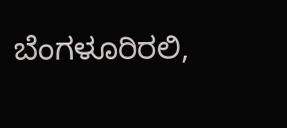ಬೆಂಗಳೂರಿರಲಿ,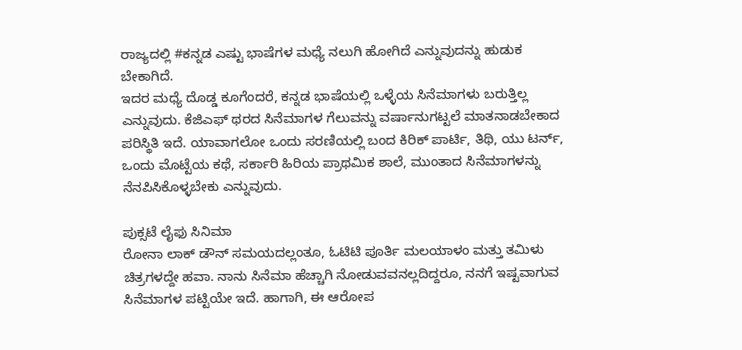ರಾಜ್ಯದಲ್ಲಿ #ಕನ್ನಡ ಎಷ್ಟು ಭಾಷೆಗಳ ಮಧ್ಯೆ ನಲುಗಿ ಹೋಗಿದೆ ಎನ್ನುವುದನ್ನು ಹುಡುಕ ಬೇಕಾಗಿದೆ.
ಇದರ ಮಧ್ಯೆ ದೊಡ್ಡ ಕೂಗೆಂದರೆ, ಕನ್ನಡ ಭಾಷೆಯಲ್ಲಿ ಒಳ್ಳೆಯ ಸಿನೆಮಾಗಳು ಬರುತ್ತಿಲ್ಲ ಎನ್ನುವುದು. ಕೆಜಿಎಫ್ ಥರದ ಸಿನೆಮಾಗಳ ಗೆಲುವನ್ನು ವರ್ಷಾನುಗಟ್ಟಲೆ ಮಾತನಾಡಬೇಕಾದ ಪರಿಸ್ಥಿತಿ ಇದೆ. ಯಾವಾಗಲೋ ಒಂದು ಸರಣಿಯಲ್ಲಿ ಬಂದ ಕಿರಿಕ್ ಪಾರ್ಟಿ, ತಿಥಿ, ಯು ಟರ್ನ್, ಒಂದು ಮೊಟ್ಟೆಯ ಕಥೆ, ಸರ್ಕಾರಿ ಹಿರಿಯ ಪ್ರಾಥಮಿಕ ಶಾಲೆ, ಮುಂತಾದ ಸಿನೆಮಾಗಳನ್ನು ನೆನಪಿಸಿಕೊಳ್ಳಬೇಕು ಎನ್ನುವುದು.

ಪುಕ್ಸಟೆ ಲೈಫು ಸಿನಿಮಾ
ರೋನಾ ಲಾಕ್ ಡೌನ್ ಸಮಯದಲ್ಲಂತೂ, ಓಟಿಟಿ ಪೂರ್ತಿ ಮಲಯಾಳಂ ಮತ್ತು ತಮಿಳು ಚಿತ್ರಗಳದ್ದೇ ಹವಾ. ನಾನು ಸಿನೆಮಾ ಹೆಚ್ಚಾಗಿ ನೋಡುವವನಲ್ಲದಿದ್ದರೂ, ನನಗೆ ಇಷ್ಟವಾಗುವ ಸಿನೆಮಾಗಳ ಪಟ್ಟಿಯೇ ಇದೆ. ಹಾಗಾಗಿ, ಈ ಆರೋಪ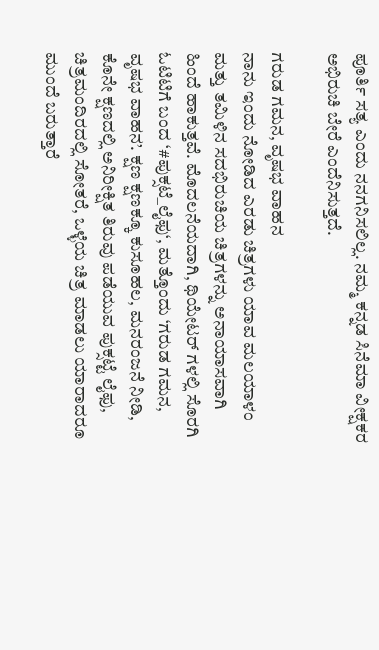ಪೂರ್ತಿ ಸತ್ಯ ಎಂದು ನನಗನಿಸಲಿಲ್ಲ. ನಮ್ಮ ಕನ್ನಡ ಸಿನೆಮಾ ವೀಕ್ಷಕರ ಅಭಿರುಚಿ ಬೇರೆ ಎಂದೆನಿಸುತ್ತದೆ.

ಗರುಡ ಗಮನ, ವೃಷಭ ವಾಹನ
ನಾನು ಇಂದು ನೋಡಿದ ಎರಡು ಚಿತ್ರಗಳು ಯಾವ ಮಲಯಾಳಂ ಮತ್ತು ತಮಿಳಿನ ಸದಭಿರುಚಿಯ ಚಿತ್ರಗಳನ್ನು ಅನಾಯಾಸವಾಗಿ ಹಿಂದೆ ಹಾಕುತ್ತವೆ. ಮೊದಲನೆಯದಾಗಿ, ಥಿಯೇಟರ್ ಗಳಲ್ಲಿ ಸೊರಗಿ ಓಟಿಟಿಗೆ ಬಂದ ‘#ಪುಕ್ಸಟೆ_ಲೈಫು‘, ಮತ್ತೊಂದು ‘ಗರುಡ ಗಮನ, ವೃಷಭ ವಾಹನ’. ಕ್ಷಣ ಕ್ಷಣಕ್ಕೂ ಕುಸೂಹಲ, ಮನರಂಜನೆ ನೀಡಿ, ಕೊನೇ ಕ್ಷಣದಲ್ಲಿ ಅನಿರೀಕ್ಷಿತ ತಿರುವು ಪಡೆಯುವ ಪುಕ್ಸಟ್ಟೆ ಲೈಫು, ಚಿತ್ರಮಂದಿರದಲ್ಲಿ ಸೋತರೆ, ಒಳ್ಳೆಯ ಚಿತ್ರ ಮಾಡಲು ಯಾರಾದರೂ ಮುಂದೆ ಬರುತ್ತಾರೆ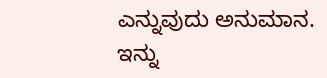ಎನ್ನುವುದು ಅನುಮಾನ.
ಇನ್ನು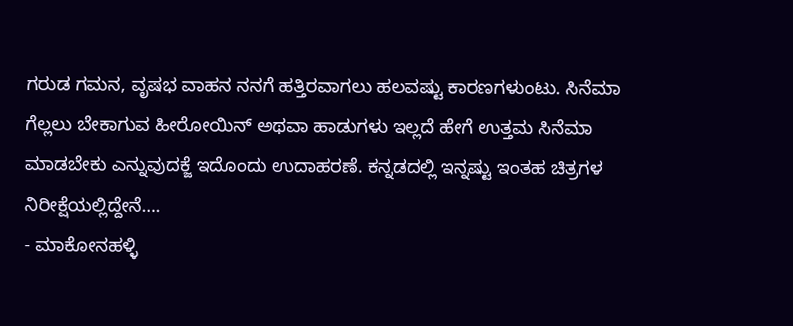ಗರುಡ ಗಮನ, ವೃಷಭ ವಾಹನ ನನಗೆ ಹತ್ತಿರವಾಗಲು ಹಲವಷ್ಟು ಕಾರಣಗಳುಂಟು. ಸಿನೆಮಾ ಗೆಲ್ಲಲು ಬೇಕಾಗುವ ಹೀರೋಯಿನ್ ಅಥವಾ ಹಾಡುಗಳು ಇಲ್ಲದೆ ಹೇಗೆ ಉತ್ತಮ ಸಿನೆಮಾ ಮಾಡಬೇಕು ಎನ್ನುವುದಕ್ಜೆ ಇದೊಂದು ಉದಾಹರಣೆ. ಕನ್ನಡದಲ್ಲಿ ಇನ್ನಷ್ಟು ಇಂತಹ ಚಿತ್ರಗಳ ನಿರೀಕ್ಷೆಯಲ್ಲಿದ್ದೇನೆ….
- ಮಾಕೋನಹಳ್ಳಿ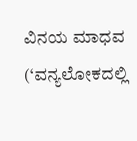ವಿನಯ ಮಾಧವ (‘ವನ್ಯಲೋಕದಲ್ಲಿ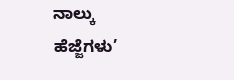ನಾಲ್ಕು ಹೆಜ್ಜೆಗಳು’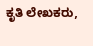ಕೃತಿ ಲೇಖಕರು,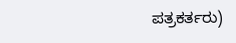ಪತ್ರಕರ್ತರು)